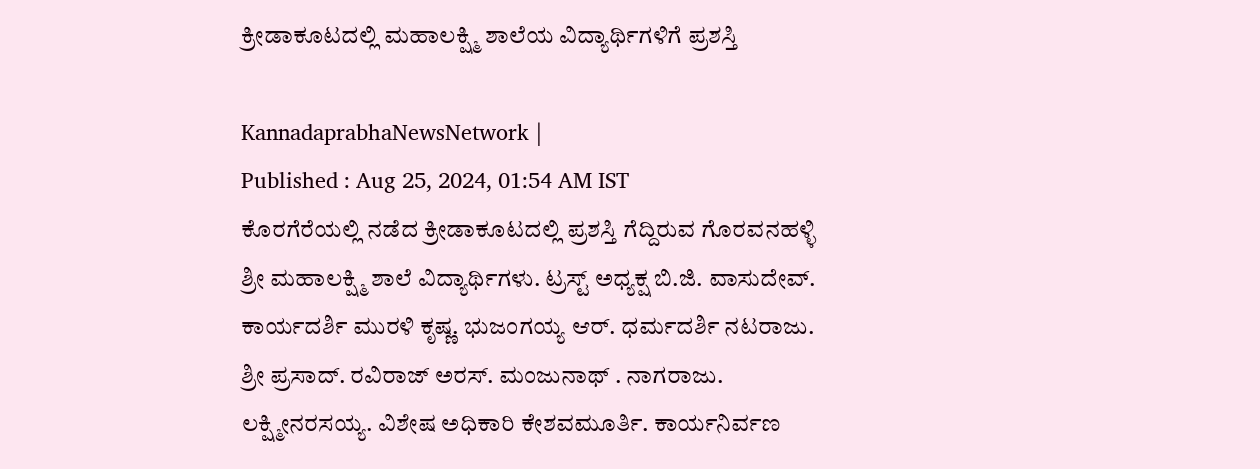ಕ್ರೀಡಾಕೂಟದಲ್ಲಿ ಮಹಾಲಕ್ಷ್ಮಿ ಶಾಲೆಯ ವಿದ್ಯಾರ್ಥಿಗಳಿಗೆ ಪ್ರಶಸ್ತಿ

KannadaprabhaNewsNetwork |
Published : Aug 25, 2024, 01:54 AM IST
ಕೊರಗೆರೆಯಲ್ಲಿ ನಡೆದ ಕ್ರೀಡಾಕೂಟದಲ್ಲಿ ಪ್ರಶಸ್ತಿ ಗೆದ್ದಿರುವ ಗೊರವನಹಳ್ಳಿ ಶ್ರೀ ಮಹಾಲಕ್ಷ್ಮಿ ಶಾಲೆ ವಿದ್ಯಾರ್ಥಿಗಳು. ಟ್ರಸ್ಟ್ ಅಧ್ಯಕ್ಷ ಬಿ.ಜಿ. ವಾಸುದೇವ್. ಕಾರ್ಯದರ್ಶಿ ಮುರಳಿ ಕೃಷ್ಣ. ಭುಜಂಗಯ್ಯ ಆರ್. ಧರ್ಮದರ್ಶಿ ನಟರಾಜು. ಶ್ರೀ ಪ್ರಸಾದ್. ರವಿರಾಜ್ ಅರಸ್. ಮಂಜುನಾಥ್ . ನಾಗರಾಜು. ಲಕ್ಷ್ಮೀನರಸಯ್ಯ. ವಿಶೇಷ ಅಧಿಕಾರಿ ಕೇಶವಮೂರ್ತಿ. ಕಾರ್ಯನಿರ್ವಣ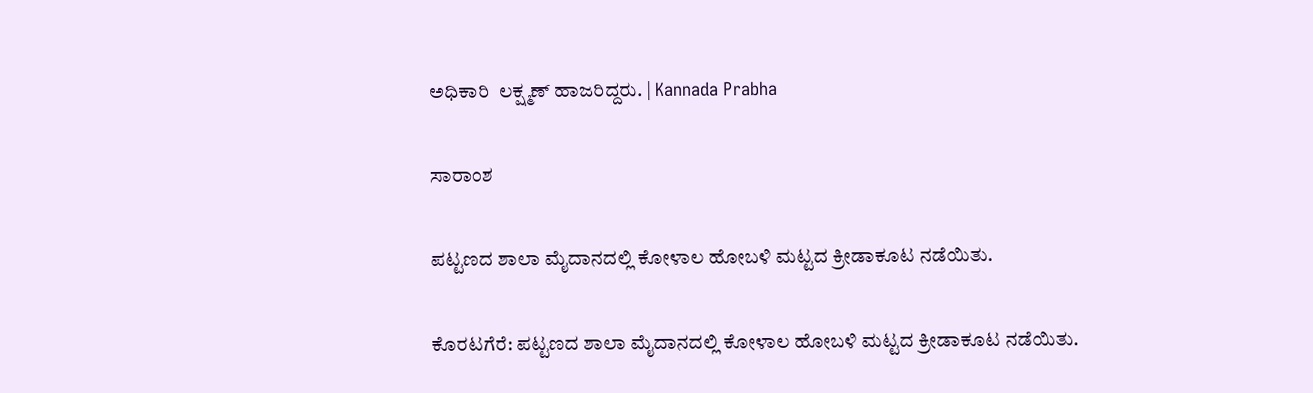ಅಧಿಕಾರಿ  ಲಕ್ಷ್ಮಣ್ ಹಾಜರಿದ್ದರು. | Kannada Prabha

ಸಾರಾಂಶ

ಪಟ್ಟಣದ ಶಾಲಾ ಮೈದಾನದಲ್ಲಿ ಕೋಳಾಲ ಹೋಬಳಿ ಮಟ್ಟದ ಕ್ರೀಡಾಕೂಟ ನಡೆಯಿತು.

ಕೊರಟಗೆರೆ: ಪಟ್ಟಣದ ಶಾಲಾ ಮೈದಾನದಲ್ಲಿ ಕೋಳಾಲ ಹೋಬಳಿ ಮಟ್ಟದ ಕ್ರೀಡಾಕೂಟ ನಡೆಯಿತು.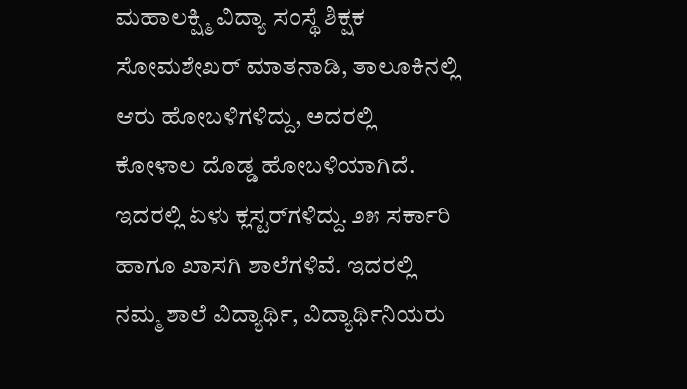ಮಹಾಲಕ್ಷ್ಮಿ ವಿದ್ಯಾ ಸಂಸ್ಥೆ ಶಿಕ್ಷಕ ಸೋಮಶೇಖರ್ ಮಾತನಾಡಿ, ತಾಲೂಕಿನಲ್ಲಿ ಆರು ಹೋಬಳಿಗಳಿದ್ದು, ಅದರಲ್ಲಿ ಕೋಳಾಲ ದೊಡ್ಡ ಹೋಬಳಿಯಾಗಿದೆ. ಇದರಲ್ಲಿ ಏಳು ಕ್ಲಸ್ಟರ್‌ಗಳಿದ್ದು. ೨೫ ಸರ್ಕಾರಿ ಹಾಗೂ ಖಾಸಗಿ ಶಾಲೆಗಳಿವೆ. ಇದರಲ್ಲಿ ನಮ್ಮ ಶಾಲೆ ವಿದ್ಯಾರ್ಥಿ, ವಿದ್ಯಾರ್ಥಿನಿಯರು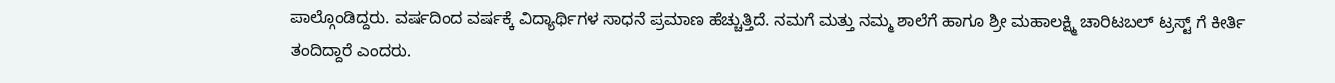ಪಾಲ್ಗೊಂಡಿದ್ದರು. ವರ್ಷದಿಂದ ವರ್ಷಕ್ಕೆ ವಿದ್ಯಾರ್ಥಿಗಳ ಸಾಧನೆ ಪ್ರಮಾಣ ಹೆಚ್ಚುತ್ತಿದೆ. ನಮಗೆ ಮತ್ತು ನಮ್ಮ ಶಾಲೆಗೆ ಹಾಗೂ ಶ್ರೀ ಮಹಾಲಕ್ಷ್ಮಿ ಚಾರಿಟಬಲ್ ಟ್ರಸ್ಟ್ ಗೆ ಕೀರ್ತಿ ತಂದಿದ್ದಾರೆ ಎಂದರು.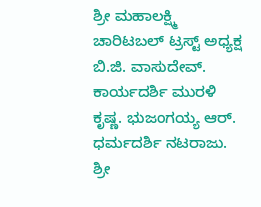ಶ್ರೀ ಮಹಾಲಕ್ಷ್ಮಿ ಚಾರಿಟಬಲ್ ಟ್ರಸ್ಟ್ ಅಧ್ಯಕ್ಷ ಬಿ.ಜಿ. ವಾಸುದೇವ್. ಕಾರ್ಯದರ್ಶಿ ಮುರಳಿ ಕೃಷ್ಣ. ಭುಜಂಗಯ್ಯ ಆರ್. ಧರ್ಮದರ್ಶಿ ನಟರಾಜು. ಶ್ರೀ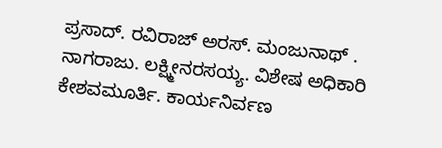ಪ್ರಸಾದ್. ರವಿರಾಜ್ ಅರಸ್. ಮಂಜುನಾಥ್ . ನಾಗರಾಜು. ಲಕ್ಷ್ಮೀನರಸಯ್ಯ. ವಿಶೇಷ ಅಧಿಕಾರಿ ಕೇಶವಮೂರ್ತಿ. ಕಾರ್ಯನಿರ್ವಣ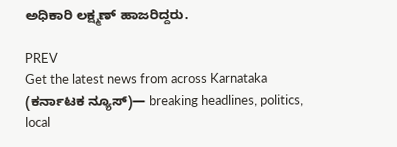ಅಧಿಕಾರಿ ಲಕ್ಷ್ಮಣ್ ಹಾಜರಿದ್ದರು.

PREV
Get the latest news from across Karnataka (ಕರ್ನಾಟಕ ನ್ಯೂಸ್)— breaking headlines, politics, local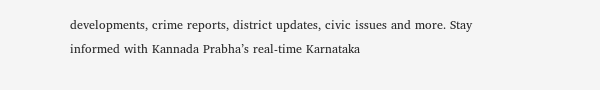developments, crime reports, district updates, civic issues and more. Stay informed with Kannada Prabha’s real‑time Karnataka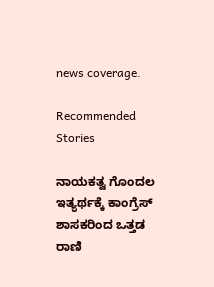news coverage.

Recommended Stories

ನಾಯಕತ್ವ ಗೊಂದಲ ಇತ್ಯರ್ಥಕ್ಕೆ ಕಾಂಗ್ರೆಸ್‌ ಶಾಸಕರಿಂದ ಒತ್ತಡ
ರಾಣಿ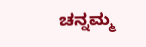ಚನ್ನಮ್ಮ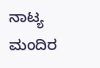ನಾಟ್ಯ ಮಂದಿರ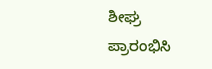ಶೀಘ್ರ ಪ್ರಾರಂಭಿಸಿ